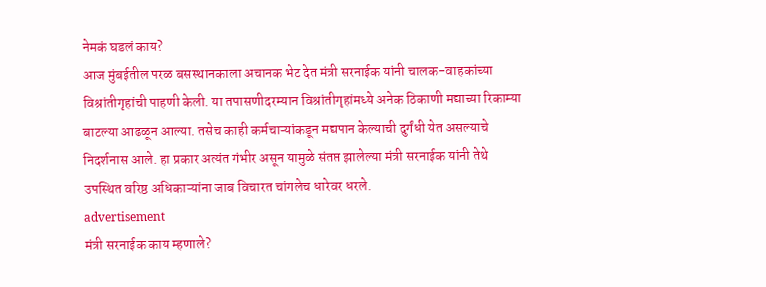नेमकं घडलं काय?
आज मुंबईतील परळ बसस्थानकाला अचानक भेट देत मंत्री सरनाईक यांनी चालक-वाहकांच्या विश्रांतीगृहांची पाहणी केली. या तपासणीदरम्यान विश्रांतीगृहांमध्ये अनेक ठिकाणी मद्याच्या रिकाम्या बाटल्या आढळून आल्या. तसेच काही कर्मचाऱ्यांकडून मद्यपान केल्याची दुर्गंधी येत असल्याचे निदर्शनास आले. हा प्रकार अत्यंत गंभीर असून यामुळे संतप्त झालेल्या मंत्री सरनाईक यांनी तेथे उपस्थित वरिष्ठ अधिकाऱ्यांना जाब विचारत चांगलेच धारेवर धरले.
advertisement
मंत्री सरनाईक काय म्हणाले?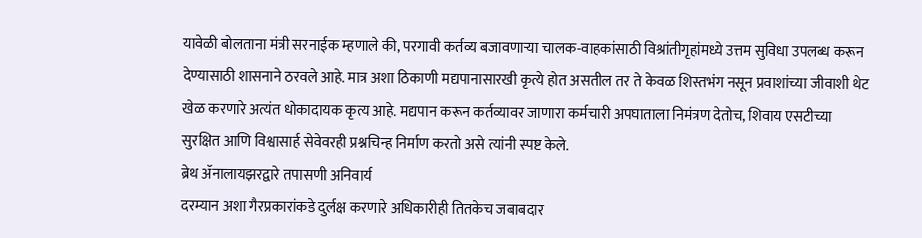यावेळी बोलताना मंत्री सरनाईक म्हणाले की, परगावी कर्तव्य बजावणाऱ्या चालक-वाहकांसाठी विश्रांतीगृहांमध्ये उत्तम सुविधा उपलब्ध करून देण्यासाठी शासनाने ठरवले आहे. मात्र अशा ठिकाणी मद्यपानासारखी कृत्ये होत असतील तर ते केवळ शिस्तभंग नसून प्रवाशांच्या जीवाशी थेट खेळ करणारे अत्यंत धोकादायक कृत्य आहे. मद्यपान करून कर्तव्यावर जाणारा कर्मचारी अपघाताला निमंत्रण देतोच, शिवाय एसटीच्या सुरक्षित आणि विश्वासार्ह सेवेवरही प्रश्नचिन्ह निर्माण करतो असे त्यांनी स्पष्ट केले.
ब्रेथ ॲनालायझरद्वारे तपासणी अनिवार्य
दरम्यान अशा गैरप्रकारांकडे दुर्लक्ष करणारे अधिकारीही तितकेच जबाबदार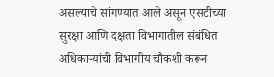असल्याचे सांगण्यात आले असून एसटीच्या सुरक्षा आणि दक्षता विभागातील संबंधित अधिकाऱ्यांची विभागीय चौकशी करून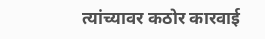त्यांच्यावर कठोर कारवाई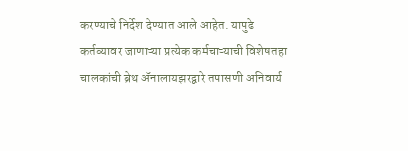करण्याचे निर्देश देण्यात आले आहेत. यापुढे कर्तव्यावर जाणाऱ्या प्रत्येक कर्मचाऱ्याची विशेषतहा चालकांची ब्रेथ ॲनालायझरद्वारे तपासणी अनिवार्य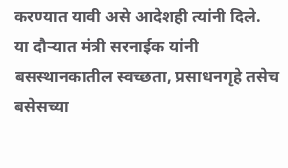करण्यात यावी असे आदेशही त्यांनी दिले.
या दौऱ्यात मंत्री सरनाईक यांनी बसस्थानकातील स्वच्छता, प्रसाधनगृहे तसेच बसेसच्या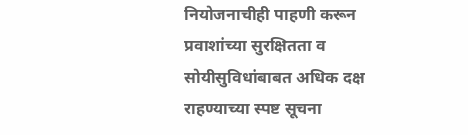नियोजनाचीही पाहणी करून प्रवाशांच्या सुरक्षितता व सोयीसुविधांबाबत अधिक दक्ष राहण्याच्या स्पष्ट सूचना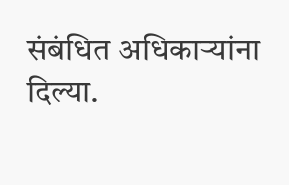संबंधित अधिकाऱ्यांना दिल्या.